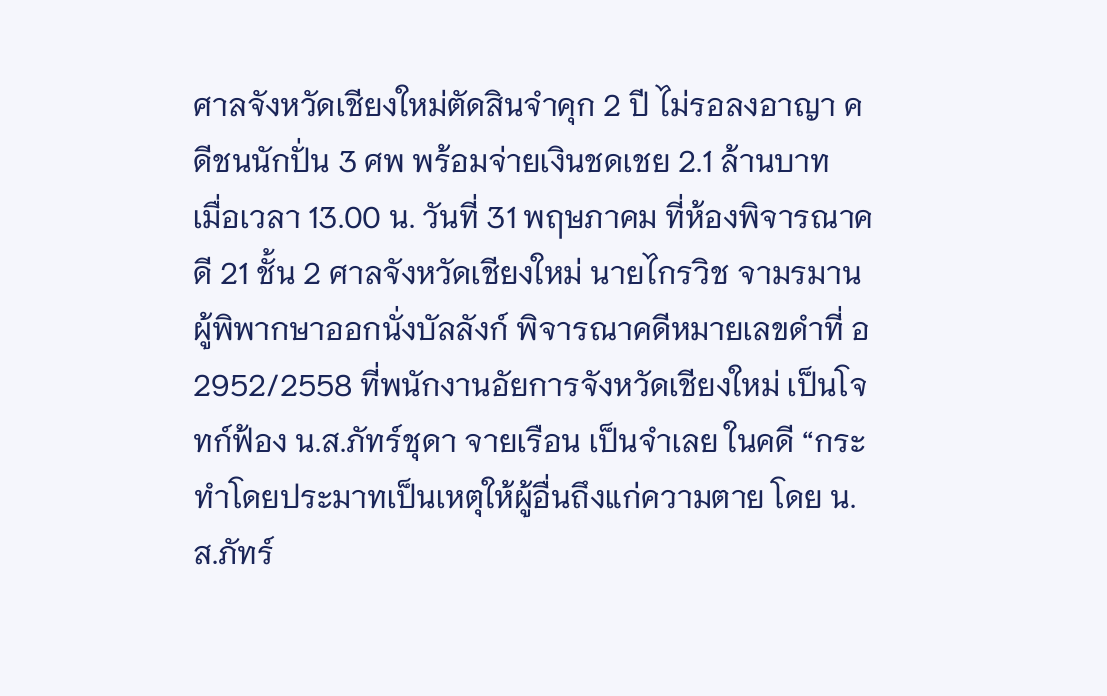ศาลจังหวัดเชียงใหม่ตัดสินจำคุก 2 ปี ไม่รอลงอาญา คดีชนนักปั่น 3 ศพ พร้อมจ่ายเงินชดเชย 2.1 ล้านบาท
เมื่อเวลา 13.00 น. วันที่ 31 พฤษภาคม ที่ห้องพิจารณาคดี 21 ชั้น 2 ศาลจังหวัดเชียงใหม่ นายไกรวิช จามรมาน ผู้พิพากษาออกนั่งบัลลังก์ พิจารณาคดีหมายเลขดำที่ อ 2952/2558 ที่พนักงานอัยการจังหวัดเชียงใหม่ เป็นโจทก์ฟ้อง น.ส.ภัทร์ชุดา จายเรือน เป็นจำเลย ในคดี “กระทำโดยประมาทเป็นเหตุให้ผู้อื่นถึงแก่ความตาย โดย น.ส.ภัทร์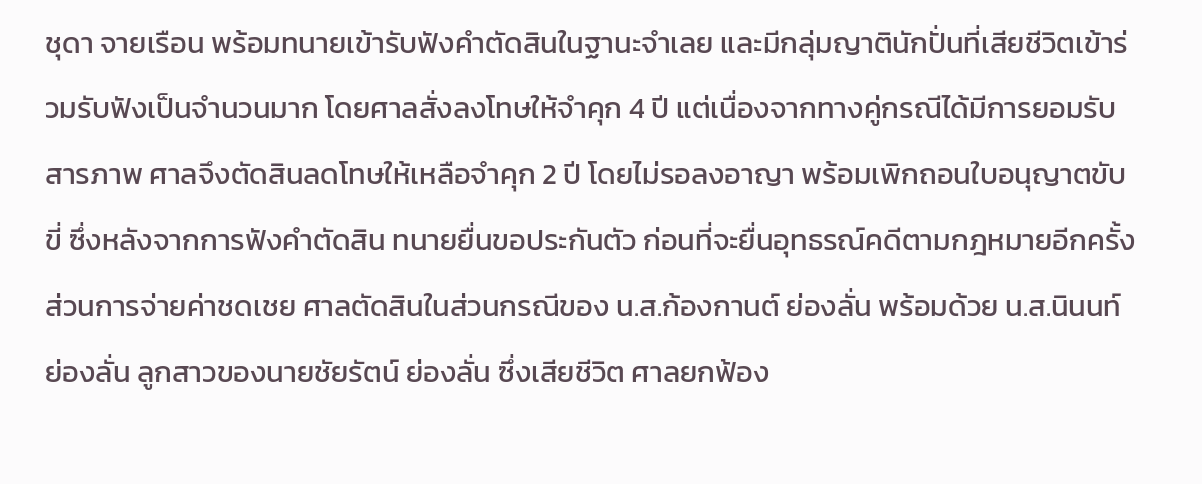ชุดา จายเรือน พร้อมทนายเข้ารับฟังคำตัดสินในฐานะจำเลย และมีกลุ่มญาตินักปั่นที่เสียชีวิตเข้าร่วมรับฟังเป็นจำนวนมาก โดยศาลสั่งลงโทษให้จำคุก 4 ปี แต่เนื่องจากทางคู่กรณีได้มีการยอมรับสารภาพ ศาลจึงตัดสินลดโทษให้เหลือจำคุก 2 ปี โดยไม่รอลงอาญา พร้อมเพิกถอนใบอนุญาตขับขี่ ซึ่งหลังจากการฟังคำตัดสิน ทนายยื่นขอประกันตัว ก่อนที่จะยื่นอุทธรณ์คดีตามกฎหมายอีกครั้ง
ส่วนการจ่ายค่าชดเชย ศาลตัดสินในส่วนกรณีของ น.ส.ก้องกานต์ ย่องลั่น พร้อมด้วย น.ส.นินนท์ ย่องลั่น ลูกสาวของนายชัยรัตน์ ย่องลั่น ซึ่งเสียชีวิต ศาลยกฟ้อง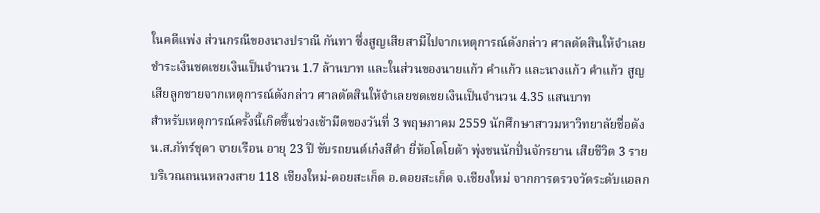ในคดีแพ่ง ส่วนกรณีของนางปราณี กันทา ซึ่งสูญเสียสามีไปจากเหตุการณ์ดังกล่าว ศาลตัดสินให้จำเลยชำระเงินชดเชยเงินเป็นจำนวน 1.7 ล้านบาท และในส่วนของนายแก้ว คำแก้ว และนางแก้ว คำแก้ว สูญเสียลูกชายจากเหตุการณ์ดังกล่าว ศาลตัดสินให้จำเลยชดเชยเงินเป็นจำนวน 4.35 แสนบาท
สำหรับเหตุการณ์ครั้งนี้เกิดขึ้นช่วงเช้ามืดของวันที่ 3 พฤษภาคม 2559 นักศึกษาสาวมหาวิทยาลัยชื่อดัง น.ส.ภัทร์ชุดา จายเรือน อายุ 23 ปี ขับรถยนต์เก๋งสีดำ ยี่ห้อโตโยต้า พุ่งชนนักปั่นจักรยาน เสียชีวิต 3 ราย บริเวณถนนหลวงสาย 118 เชียงใหม่-ดอยสะเก็ด อ.ดอยสะเก็ด จ.เชียงใหม่ จากการตรวจวัดระดับแอลก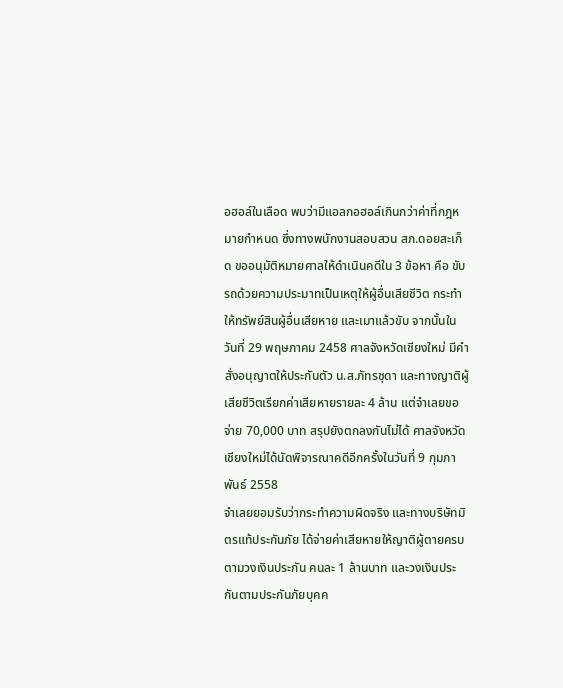อฮอล์ในเลือด พบว่ามีแอลกอฮอล์เกินกว่าค่าที่กฎหมายกำหนด ซึ่งทางพนักงานสอบสวน สภ.ดอยสะเก็ด ขออนุมัติหมายศาลให้ดำเนินคดีใน 3 ข้อหา คือ ขับรถด้วยความประมาทเป็นเหตุให้ผู้อื่นเสียชีวิต กระทำให้ทรัพย์สินผู้อื่นเสียหาย และเมาแล้วขับ จากนั้นในวันที่ 29 พฤษภาคม 2458 ศาลจังหวัดเชียงใหม่ มีคำสั่งอนุญาตให้ประกันตัว น.ส.ภัทรชุดา และทางญาติผู้เสียชีวิตเรียกค่าเสียหายรายละ 4 ล้าน แต่จำเลยขอจ่าย 70,000 บาท สรุปยังตกลงกันไม่ได้ ศาลจังหวัดเชียงใหม่ได้นัดพิจารณาคดีอีกครั้งในวันที่ 9 กุมภาพันธ์ 2558
จำเลยยอมรับว่ากระทำความผิดจริง และทางบริษัทมิตรแท้ประกันภัย ได้จ่ายค่าเสียหายให้ญาติผู้ตายครบตามวงเงินประกัน คนละ 1 ล้านบาท และวงเงินประกันตามประกันภัยบุคค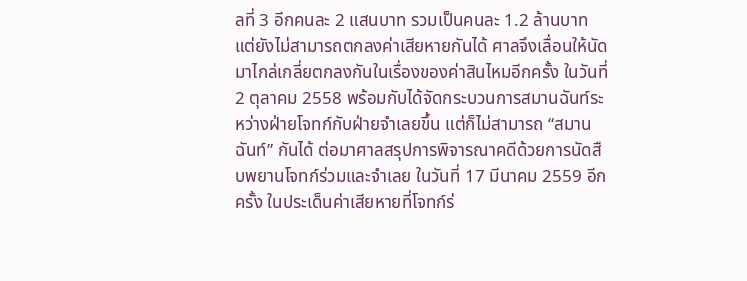ลที่ 3 อีกคนละ 2 แสนบาท รวมเป็นคนละ 1.2 ล้านบาท แต่ยังไม่สามารถตกลงค่าเสียหายกันได้ ศาลจึงเลื่อนให้นัดมาไกล่เกลี่ยตกลงกันในเรื่องของค่าสินไหมอีกครั้ง ในวันที่ 2 ตุลาคม 2558 พร้อมกับได้จัดกระบวนการสมานฉันท์ระหว่างฝ่ายโจทก์กับฝ่ายจำเลยขึ้น แต่ก็ไม่สามารถ “สมานฉันท์” กันได้ ต่อมาศาลสรุปการพิจารณาคดีด้วยการนัดสืบพยานโจทก์ร่วมและจำเลย ในวันที่ 17 มีนาคม 2559 อีกครั้ง ในประเด็นค่าเสียหายที่โจทก์ร่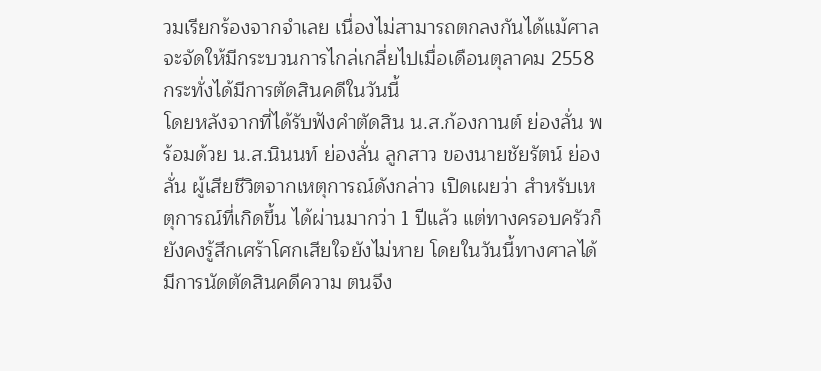วมเรียกร้องจากจำเลย เนื่องไม่สามารถตกลงกันได้แม้ศาลจะจัดให้มีกระบวนการไกล่เกลี่ยไปเมื่อเดือนตุลาคม 2558 กระทั่งได้มีการตัดสินคดีในวันนี้
โดยหลังจากที่ได้รับฟังคำตัดสิน น.ส.ก้องกานต์ ย่องลั่น พร้อมด้วย น.ส.นินนท์ ย่องลั่น ลูกสาว ของนายชัยรัตน์ ย่องลั่น ผู้เสียชีวิตจากเหตุการณ์ดังกล่าว เปิดเผยว่า สำหรับเหตุการณ์ที่เกิดขึ้น ได้ผ่านมากว่า 1 ปีแล้ว แต่ทางครอบครัวก็ยังคงรู้สึกเศร้าโศกเสียใจยังไม่หาย โดยในวันนี้ทางศาลได้มีการนัดตัดสินคดีความ ตนจึง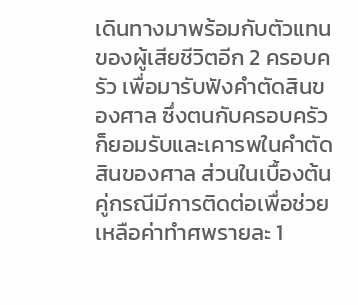เดินทางมาพร้อมกับตัวแทนของผู้เสียชีวิตอีก 2 ครอบครัว เพื่อมารับฟังคำตัดสินของศาล ซึ่งตนกับครอบครัวก็ยอมรับและเคารพในคำตัดสินของศาล ส่วนในเบื้องต้นคู่กรณีมีการติดต่อเพื่อช่วยเหลือค่าทำศพรายละ 1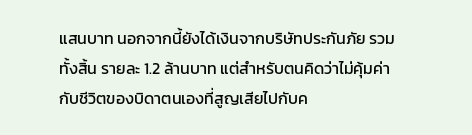แสนบาท นอกจากนี้ยังได้เงินจากบริษัทประกันภัย รวมทั้งสิ้น รายละ 1.2 ล้านบาท แต่สำหรับตนคิดว่าไม่คุ้มค่ากับชีวิตของบิดาตนเองที่สูญเสียไปกับค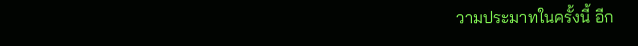วามประมาทในครั้งนี้ อีก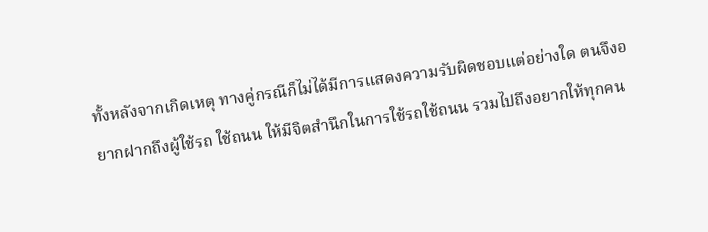ทั้งหลังจากเกิดเหตุ ทางคู่กรณีก็ไม่ได้มีการแสดงความรับผิดชอบแต่อย่างใด ตนจึงอยากฝากถึงผู้ใช้รถ ใช้ถนน ให้มีจิตสำนึกในการใช้รถใช้ถนน รวมไปถึงอยากให้ทุกคน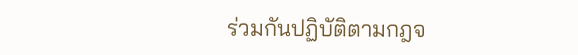ร่วมกันปฏิบัติตามกฎจ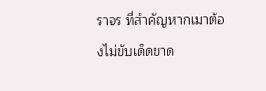ราจร ที่สำคัญหากเมาต้องไม่ขับเด็ดขาด